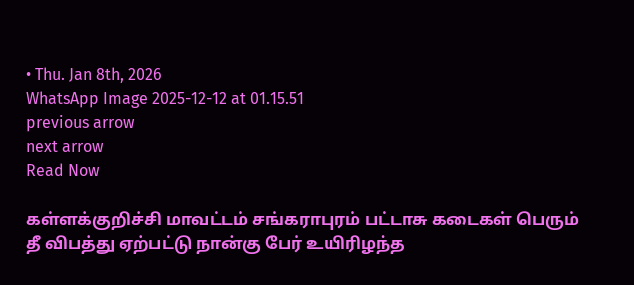• Thu. Jan 8th, 2026
WhatsApp Image 2025-12-12 at 01.15.51
previous arrow
next arrow
Read Now

கள்ளக்குறிச்சி மாவட்டம் சங்கராபுரம் பட்டாசு கடைகள் பெரும் தீ விபத்து ஏற்பட்டு நான்கு பேர் உயிரிழந்த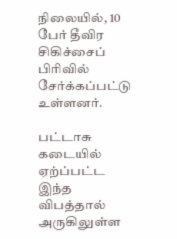நிலையில், 10 பேர் தீவிர சிகிச்சைப் பிரிவில் சேர்க்கப்பட்டு உள்ளனர்.

பட்டாசு கடையில் ஏற்ப்பட்ட இந்த விபத்தால் அருகிலுள்ள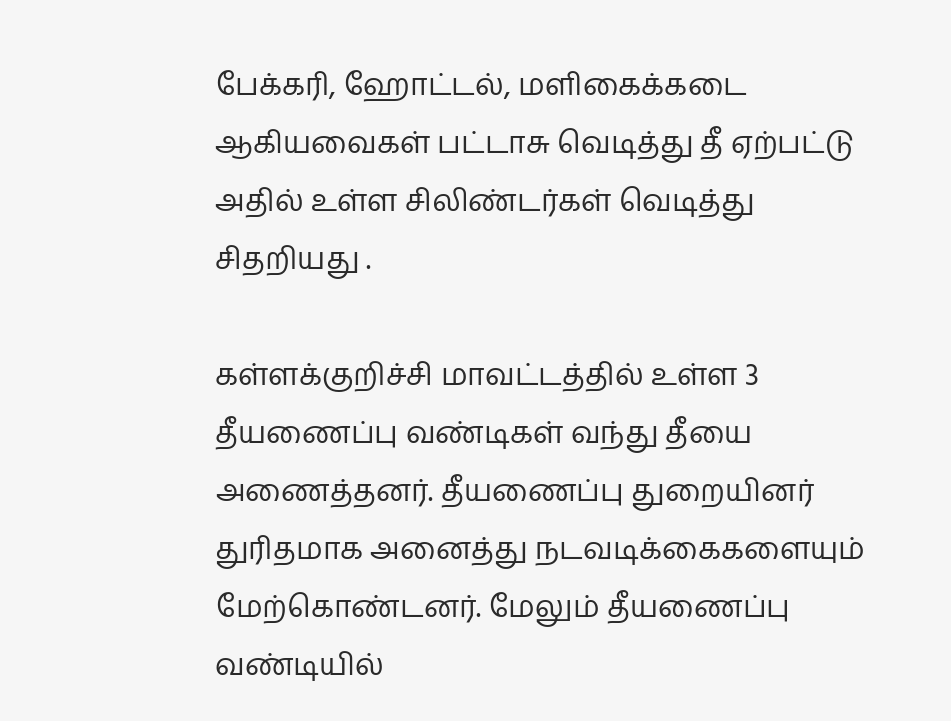பேக்கரி, ஹோட்டல், மளிகைக்கடை ஆகியவைகள் பட்டாசு வெடித்து தீ ஏற்பட்டு அதில் உள்ள சிலிண்டர்கள் வெடித்து சிதறியது .

கள்ளக்குறிச்சி மாவட்டத்தில் உள்ள 3 தீயணைப்பு வண்டிகள் வந்து தீயை அணைத்தனர். தீயணைப்பு துறையினர் துரிதமாக அனைத்து நடவடிக்கைகளையும் மேற்கொண்டனர். மேலும் தீயணைப்பு வண்டியில்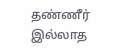தண்ணீர் இல்லாத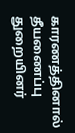காரணத்தினால் தீயணைப்பு துறையினர்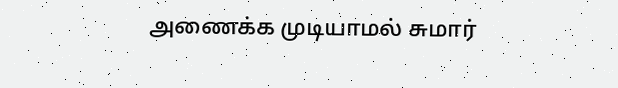அணைக்க முடியாமல் சுமார்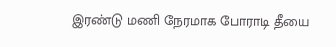இரண்டு மணி நேரமாக போராடி தீயை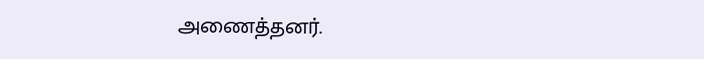அணைத்தனர்.